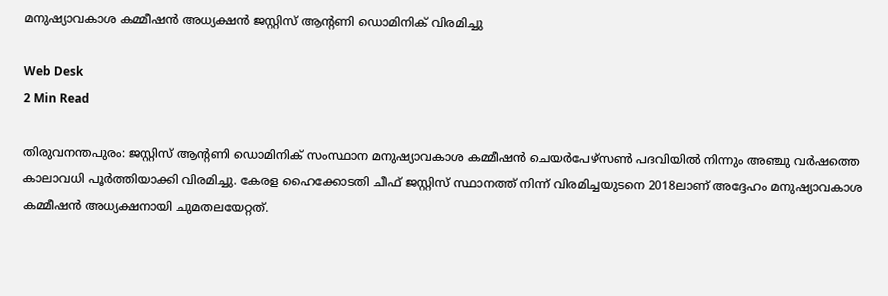മനുഷ്യാവകാശ കമ്മീഷന്‍ അധ്യക്ഷന്‍ ജസ്റ്റിസ് ആന്റണി ഡൊമിനിക് വിരമിച്ചു

Web Desk
2 Min Read

തിരുവനന്തപുരം: ജസ്റ്റിസ് ആന്റണി ഡൊമിനിക് സംസ്ഥാന മനുഷ്യാവകാശ കമ്മീഷന്‍ ചെയര്‍പേഴ്‌സണ്‍ പദവിയില്‍ നിന്നും അഞ്ചു വര്‍ഷത്തെ കാലാവധി പൂര്‍ത്തിയാക്കി വിരമിച്ചു. കേരള ഹൈക്കോടതി ചീഫ് ജസ്റ്റിസ് സ്ഥാനത്ത് നിന്ന് വിരമിച്ചയുടനെ 2018ലാണ് അദ്ദേഹം മനുഷ്യാവകാശ കമ്മീഷന്‍ അധ്യക്ഷനായി ചുമതലയേറ്റത്.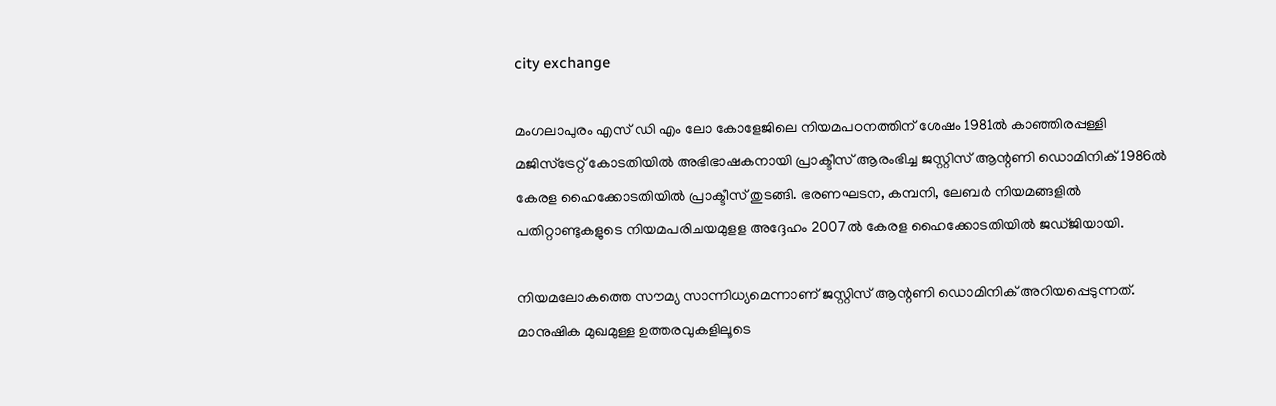city exchange

മംഗലാപുരം എസ് ഡി എം ലോ കോളേജിലെ നിയമപഠനത്തിന് ശേഷം 1981ല്‍ കാഞ്ഞിരപ്പള്ളി മജിസ്‌ട്രേറ്റ് കോടതിയില്‍ അഭിഭാഷകനായി പ്രാക്ടീസ് ആരംഭിച്ച ജസ്റ്റിസ് ആന്റണി ഡൊമിനിക് 1986ല്‍ കേരള ഹൈക്കോടതിയില്‍ പ്രാക്ടീസ് തുടങ്ങി. ഭരണഘടന, കമ്പനി, ലേബര്‍ നിയമങ്ങളില്‍ പതിറ്റാണ്ടുകളുടെ നിയമപരിചയമുളള അദ്ദേഹം 2007ല്‍ കേരള ഹൈക്കോടതിയില്‍ ജഡ്ജിയായി.

നിയമലോകത്തെ സൗമ്യ സാന്നിധ്യമെന്നാണ് ജസ്റ്റിസ് ആന്റണി ഡൊമിനിക് അറിയപ്പെടുന്നത്. മാനുഷിക മുഖമുള്ള ഉത്തരവുകളിലൂടെ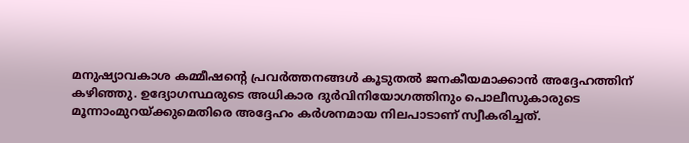മനുഷ്യാവകാശ കമ്മീഷന്റെ പ്രവര്‍ത്തനങ്ങള്‍ കൂടുതല്‍ ജനകീയമാക്കാന്‍ അദ്ദേഹത്തിന് കഴിഞ്ഞു. ഉദ്യോഗസ്ഥരുടെ അധികാര ദുര്‍വിനിയോഗത്തിനും പൊലീസുകാരുടെ മൂന്നാംമുറയ്ക്കുമെതിരെ അദ്ദേഹം കര്‍ശനമായ നിലപാടാണ് സ്വീകരിച്ചത്.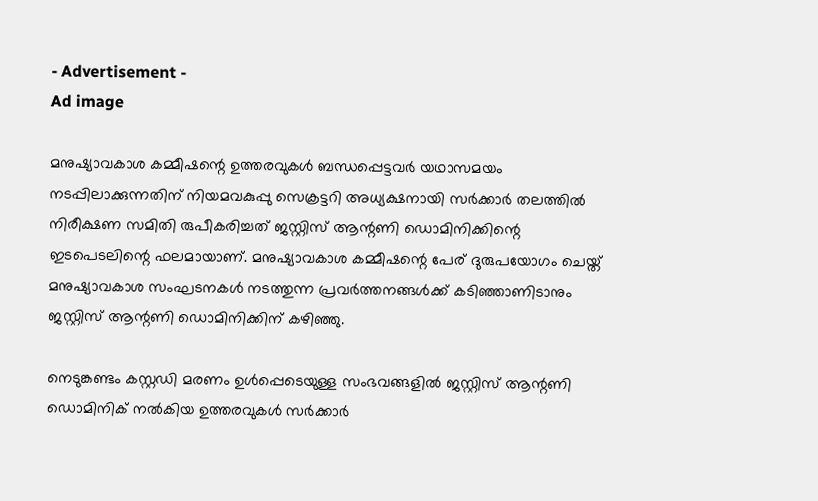- Advertisement -
Ad image

മനുഷ്യാവകാശ കമ്മീഷന്റെ ഉത്തരവുകള്‍ ബന്ധപ്പെട്ടവര്‍ യഥാസമയം നടപ്പിലാക്കുന്നതിന് നിയമവകുപ്പു സെക്രട്ടറി അധ്യക്ഷനായി സര്‍ക്കാര്‍ തലത്തില്‍ നിരീക്ഷണ സമിതി രുപീകരിച്ചത് ജസ്റ്റിസ് ആന്റണി ഡൊമിനിക്കിന്റെ ഇടപെടലിന്റെ ഫലമായാണ്. മനുഷ്യാവകാശ കമ്മീഷന്റെ പേര് ദുരുപയോഗം ചെയ്ത് മനുഷ്യാവകാശ സംഘടനകള്‍ നടത്തുന്ന പ്രവര്‍ത്തനങ്ങള്‍ക്ക് കടിഞ്ഞാണിടാനും ജസ്റ്റിസ് ആന്റണി ഡൊമിനിക്കിന് കഴിഞ്ഞു.

നെടുങ്കണ്ടം കസ്റ്റഡി മരണം ഉള്‍പ്പെടെയുള്ള സംഭവങ്ങളില്‍ ജസ്റ്റിസ് ആന്റണി ഡൊമിനിക് നല്‍കിയ ഉത്തരവുകള്‍ സര്‍ക്കാര്‍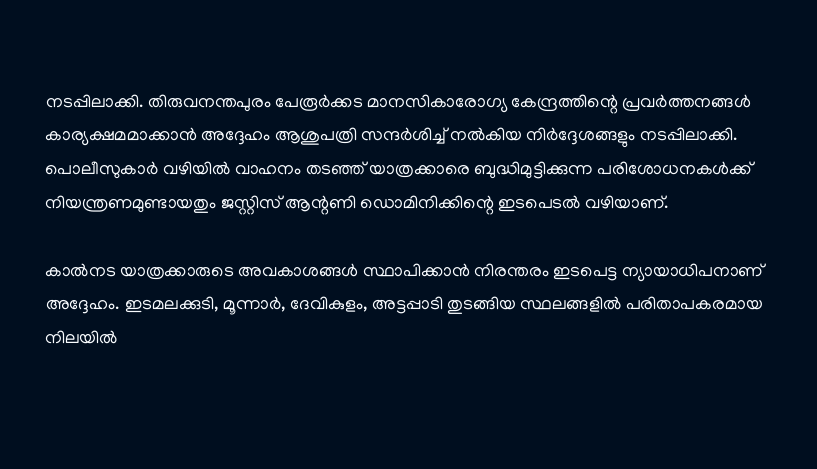നടപ്പിലാക്കി. തിരുവനന്തപുരം പേരൂര്‍ക്കട മാനസികാരോഗ്യ കേന്ദ്രത്തിന്റെ പ്രവര്‍ത്തനങ്ങള്‍ കാര്യക്ഷമമാക്കാന്‍ അദ്ദേഹം ആശുപത്രി സന്ദര്‍ശിച്ച് നല്‍കിയ നിര്‍ദ്ദേശങ്ങളും നടപ്പിലാക്കി. പൊലീസുകാര്‍ വഴിയില്‍ വാഹനം തടഞ്ഞ് യാത്രക്കാരെ ബുദ്ധിമുട്ടിക്കുന്ന പരിശോധനകള്‍ക്ക് നിയന്ത്രണമുണ്ടായതും ജസ്റ്റിസ് ആന്റണി ഡൊമിനിക്കിന്റെ ഇടപെടല്‍ വഴിയാണ്.

കാല്‍നട യാത്രക്കാരുടെ അവകാശങ്ങള്‍ സ്ഥാപിക്കാന്‍ നിരന്തരം ഇടപെട്ട ന്യായാധിപനാണ് അദ്ദേഹം. ഇടമലക്കുടി, മൂന്നാര്‍, ദേവികുളം, അട്ടപ്പാടി തുടങ്ങിയ സ്ഥലങ്ങളില്‍ പരിതാപകരമായ നിലയില്‍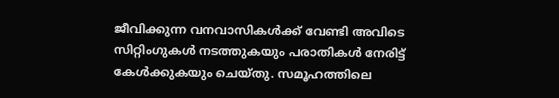ജീവിക്കുന്ന വനവാസികള്‍ക്ക് വേണ്ടി അവിടെ സിറ്റിംഗുകള്‍ നടത്തുകയും പരാതികള്‍ നേരിട്ട് കേള്‍ക്കുകയും ചെയ്തു. സമൂഹത്തിലെ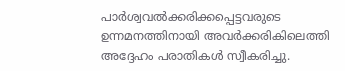പാര്‍ശ്വവല്‍ക്കരിക്കപ്പെട്ടവരുടെ ഉന്നമനത്തിനായി അവര്‍ക്കരികിലെത്തി അദ്ദേഹം പരാതികള്‍ സ്വീകരിച്ചു.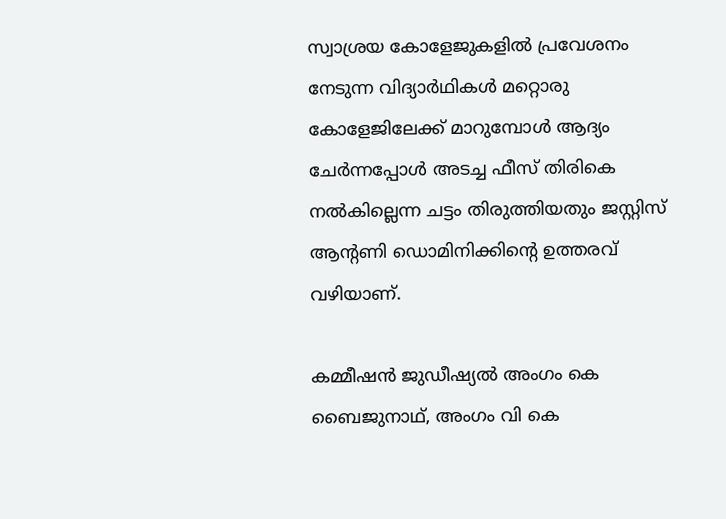സ്വാശ്രയ കോളേജുകളില്‍ പ്രവേശനം നേടുന്ന വിദ്യാര്‍ഥികള്‍ മറ്റൊരു കോളേജിലേക്ക് മാറുമ്പോള്‍ ആദ്യം ചേര്‍ന്നപ്പോള്‍ അടച്ച ഫീസ് തിരികെ നല്‍കില്ലെന്ന ചട്ടം തിരുത്തിയതും ജസ്റ്റിസ് ആന്റണി ഡൊമിനിക്കിന്റെ ഉത്തരവ് വഴിയാണ്.

കമ്മീഷന്‍ ജുഡീഷ്യല്‍ അംഗം കെ ബൈജുനാഥ്, അംഗം വി കെ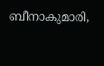ബീനാകുമാരി,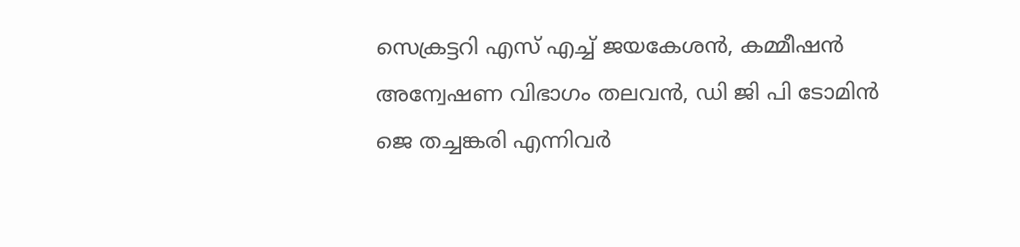സെക്രട്ടറി എസ് എച്ച് ജയകേശന്‍, കമ്മീഷന്‍ അന്വേഷണ വിഭാഗം തലവന്‍, ഡി ജി പി ടോമിന്‍ ജെ തച്ചങ്കരി എന്നിവര്‍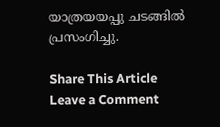യാത്രയയപ്പു ചടങ്ങില്‍ പ്രസംഗിച്ചു.

Share This Article
Leave a Comment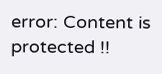error: Content is protected !!